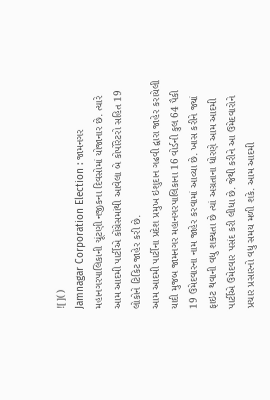![]()
Jamnagar Corporation Election : જામનગર મહાનગરપાલિકાની ચૂંટણી નજીકના દિવસોમાં યોજાનાર છે. ત્યારે આમ આદમી પાર્ટીએ કોંગ્રેસમાંથી આવેલા બે કોર્પોરેટરો સહિત 19 લોકોને ટિકિટ જાહેર કરી છે.
આમ આદમી પાર્ટીના પ્રદેશ પ્રમુખ ઇશુદાન ગઢવી દ્વારા જાહેર કરાયેલી યાદી મુજબ જામનગર મહાનગરપાલિકાના 16 વોર્ડની કુલ 64 પૈકી 19 ઉમેદવારના નામ જાહેર કરવામાં આવ્યા છે. ખાસ કરીને જ્યાં ફાઇટ થવાની વધુ શક્યતા છે ત્યાં અગ્રતાના ધોરણે આમ આદમી પાર્ટીએ ઉમેદવાર પસંદ કરી લીધા છે. જેથી કરીને આ ઉમેદવારોને પ્રચાર પ્રસારનો વધુ સમય મળી શકે. આમ આદમી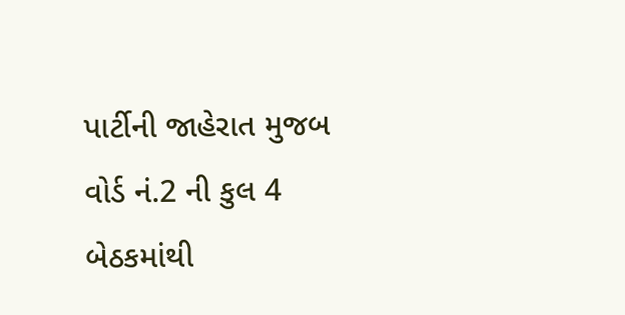પાર્ટીની જાહેરાત મુજબ વોર્ડ નં.2 ની કુલ 4 બેઠકમાંથી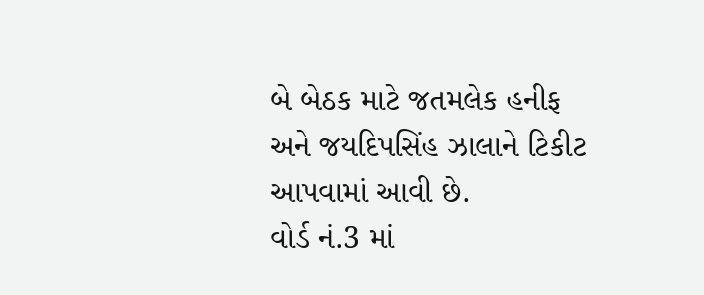બે બેઠક માટે જતમલેક હનીફ અને જયદિપસિંહ ઝાલાને ટિકીટ આપવામાં આવી છે.
વોર્ડ નં.3 માં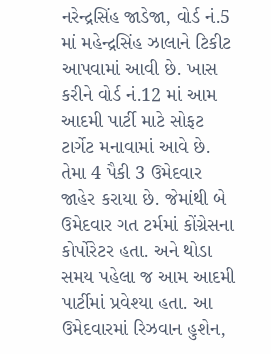નરેન્દ્રસિંહ જાડેજા, વોર્ડ નં.5 માં મહેન્દ્રસિંહ ઝાલાને ટિકીટ આપવામાં આવી છે. ખાસ કરીને વોર્ડ નં.12 માં આમ આદમી પાર્ટી માટે સોફટ ટાર્ગેટ મનાવામાં આવે છે. તેમા 4 પૈકી 3 ઉમેદવાર જાહેર કરાયા છે. જેમાંથી બે ઉમેદવાર ગત ટર્મમાં કોંગ્રેસના કોર્પોરેટર હતા. અને થોડા સમય પહેલા જ આમ આદમી પાર્ટીમાં પ્રવેશ્યા હતા. આ ઉમેદવારમાં રિઝવાન હુશેન,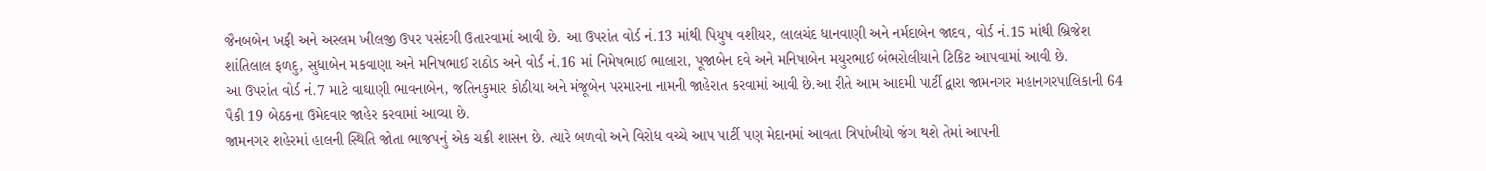જૈનબબેન ખફી અને અસ્લમ ખીલજી ઉપર પસંદગી ઉતારવામાં આવી છે. આ ઉપરાંત વોર્ડ નં.13 માંથી પિયુષ વશીયર, લાલચંદ ધાનવાણી અને નર્મદાબેન જાદવ, વોર્ડ નં.15 માંથી બ્રિજેશ શાંતિલાલ ફળદુ, સુધાબેન મકવાણા અને મનિષભાઈ રાઠોડ અને વોર્ડ નં.16 માં નિમેષભાઈ ભાલારા, પૂજાબેન દવે અને મનિષાબેન મયુરભાઈ બંભરોલીયાને ટિકિટ આપવામાં આવી છે.
આ ઉપરાંત વોર્ડ નં.7 માટે વાઘાણી ભાવનાબેન, જતિનકુમાર કોઠીયા અને મંજૂબેન પરમારના નામની જાહેરાત કરવામાં આવી છે.આ રીતે આમ આદમી પાર્ટી દ્વારા જામનગર મહાનગરપાલિકાની 64 પૈકી 19 બેઠકના ઉમેદવાર જાહેર કરવામાં આવ્યા છે.
જામનગર શહેરમાં હાલની સ્થિતિ જોતા ભાજપનું એક ચક્રી શાસન છે. ત્યારે બળવો અને વિરોધ વચ્ચે આપ પાર્ટી પણ મેદાનમાં આવતા ત્રિપાંખીયો જંગ થશે તેમાં આપની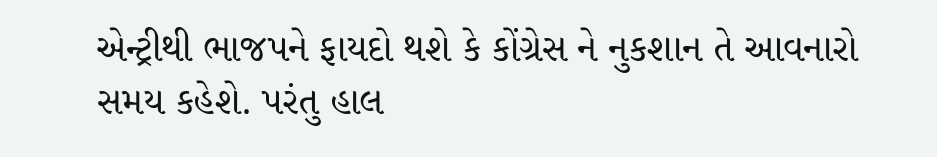એન્ટ્રીથી ભાજપને ફાયદો થશે કે કોંગ્રેસ ને નુકશાન તે આવનારો સમય કહેશે. પરંતુ હાલ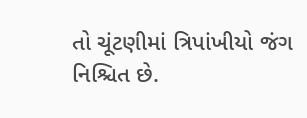તો ચૂંટણીમાં ત્રિપાંખીયો જંગ નિશ્ચિત છે.